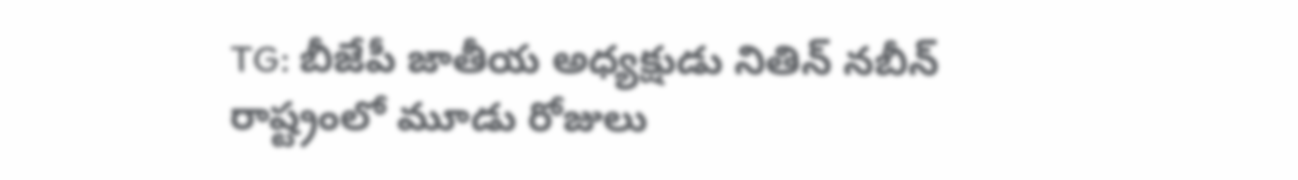TG: బీజేపీ జాతీయ అధ్యక్షుడు నితిన్ నబీన్ రాష్ట్రంలో మూడు రోజులు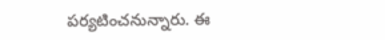పర్యటించనున్నారు. ఈ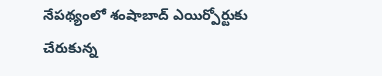నేపథ్యంలో శంషాబాద్ ఎయిర్పోర్టుకు చేరుకున్న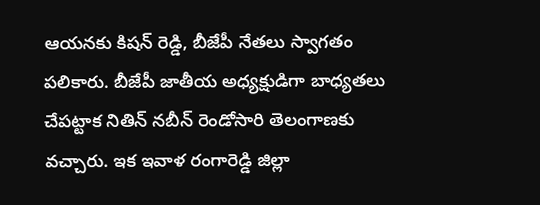ఆయనకు కిషన్ రెడ్డి, బీజేపీ నేతలు స్వాగతం పలికారు. బీజేపీ జాతీయ అధ్యక్షుడిగా బాధ్యతలు చేపట్టాక నితిన్ నబీన్ రెండోసారి తెలంగాణకు వచ్చారు. ఇక ఇవాళ రంగారెడ్డి జిల్లా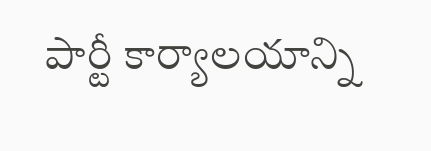పార్టీ కార్యాలయాన్ని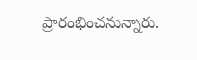ప్రారంభించనున్నారు.